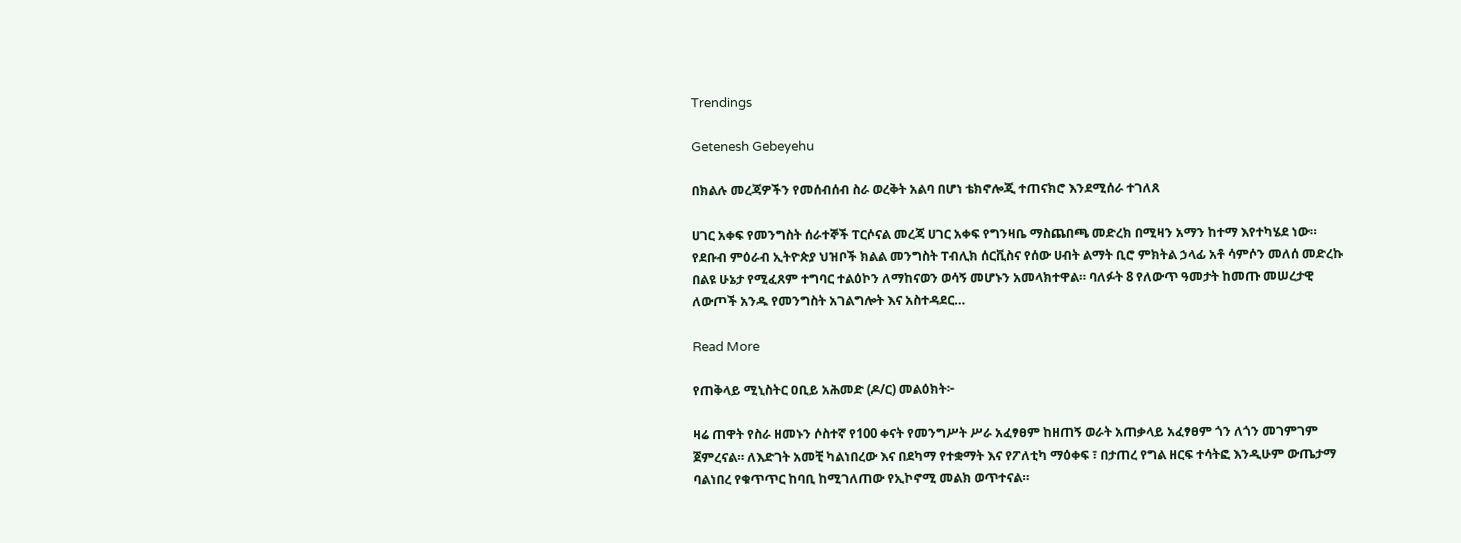Trendings

Getenesh Gebeyehu

በክልሉ መረጃዎችን የመሰብሰብ ስራ ወረቅት አልባ በሆነ ቴክኖሎጂ ተጠናክሮ እንደሚሰራ ተገለጸ

ሀገር አቀፍ የመንግስት ሰራተኞች ፐርሶናል መረጃ ሀገር አቀፍ የግንዛቤ ማስጨበጫ መድረክ በሚዛን አማን ከተማ እየተካሄደ ነው። የደቡብ ምዕራብ ኢትዮጵያ ህዝቦች ክልል መንግስት ፐብሊክ ሰርቪስና የሰው ሀብት ልማት ቢሮ ምክትል ኃላፊ አቶ ሳምሶን መለሰ መድረኩ በልዩ ሁኔታ የሚፈጸም ተግባር ተልዕኮን ለማከናወን ወሳኝ መሆኑን አመላክተዋል። ባለፉት 8 የለውጥ ዓመታት ከመጡ መሠረታዊ ለውጦች አንዱ የመንግስት አገልግሎት እና አስተዳደር…

Read More

የጠቅላይ ሚኒስትር ዐቢይ አሕመድ (ዶ/ር) መልዕክት፦

ዛሬ ጠዋት የስራ ዘመኑን ሶስተኛ የ100 ቀናት የመንግሥት ሥራ አፈፃፀም ከዘጠኝ ወራት አጠቃላይ አፈፃፀም ጎን ለጎን መገምገም ጀምረናል። ለእድገት አመቺ ካልነበረው እና በደካማ የተቋማት እና የፖለቲካ ማዕቀፍ ፣ በታጠረ የግል ዘርፍ ተሳትፎ እንዲሁም ውጤታማ ባልነበረ የቁጥጥር ከባቢ ከሚገለጠው የኢኮኖሚ መልክ ወጥተናል።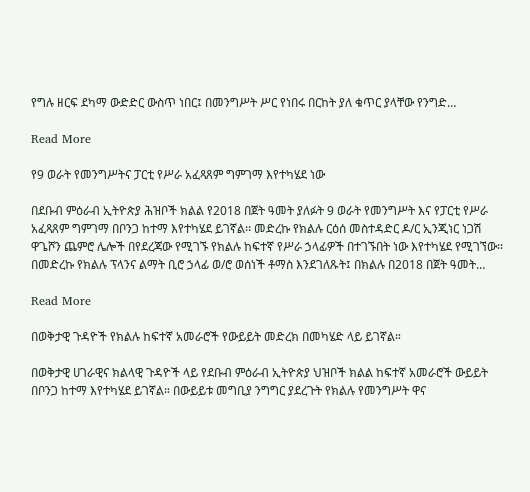የግሉ ዘርፍ ደካማ ውድድር ውስጥ ነበር፤ በመንግሥት ሥር የነበሩ በርከት ያለ ቁጥር ያላቸው የንግድ…

Read More

የ9 ወራት የመንግሥትና ፓርቲ የሥራ አፈጻጸም ግምገማ እየተካሄደ ነው

በደቡብ ምዕራብ ኢትዮጵያ ሕዝቦች ክልል የ2018 በጀት ዓመት ያለፉት 9 ወራት የመንግሥት እና የፓርቲ የሥራ አፈጻጸም ግምገማ በቦንጋ ከተማ እየተካሄደ ይገኛል፡፡ መድረኩ የክልሉ ርዕሰ መስተዳድር ዶ/ር ኢንጂነር ነጋሽ ዋጌሾን ጨምሮ ሌሎች በየደረጃው የሚገኙ የክልሉ ከፍተኛ የሥራ ኃላፊዎች በተገኙበት ነው እየተካሄደ የሚገኘው፡፡ በመድረኩ የክልሉ ፕላንና ልማት ቢሮ ኃላፊ ወ/ሮ ወሰነች ቶማስ እንደገለጹት፤ በክልሉ በ2018 በጀት ዓመት…

Read More

በወቅታዊ ጉዳዮች የክልሉ ከፍተኛ አመራሮች የውይይት መድረክ በመካሄድ ላይ ይገኛል።

በወቅታዊ ሀገራዊና ክልላዊ ጉዳዮች ላይ የደቡብ ምዕራብ ኢትዮጵያ ህዝቦች ክልል ከፍተኛ አመራሮች ውይይት በቦንጋ ከተማ እየተካሄደ ይገኛል። በውይይቱ መግቢያ ንግግር ያደረጉት የክልሉ የመንግሥት ዋና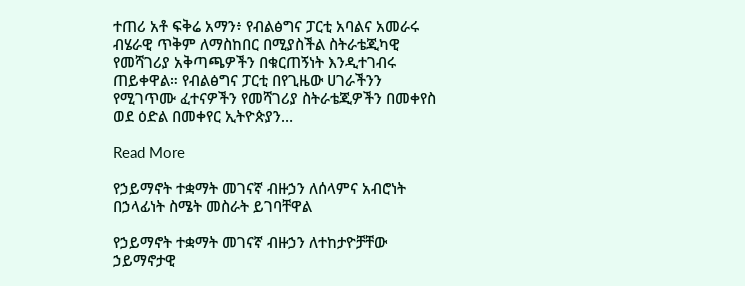ተጠሪ አቶ ፍቅሬ አማን፥ የብልፅግና ፓርቲ አባልና አመራሩ ብሄራዊ ጥቅም ለማስከበር በሚያስችል ስትራቴጂካዊ የመሻገሪያ አቅጣጫዎችን በቁርጠኝነት እንዲተገብሩ ጠይቀዋል። የብልፅግና ፓርቲ በየጊዜው ሀገራችንን የሚገጥሙ ፈተናዎችን የመሻገሪያ ስትራቴጂዎችን በመቀየስ ወደ ዕድል በመቀየር ኢትዮጵያን…

Read More

የኃይማኖት ተቋማት መገናኛ ብዙኃን ለሰላምና አብሮነት በኃላፊነት ስሜት መስራት ይገባቸዋል

የኃይማኖት ተቋማት መገናኛ ብዙኃን ለተከታዮቻቸው ኃይማኖታዊ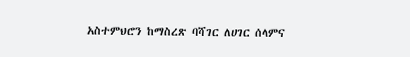አስተምህሮን ከማስረጽ ባሻገር ለሀገር ሰላምና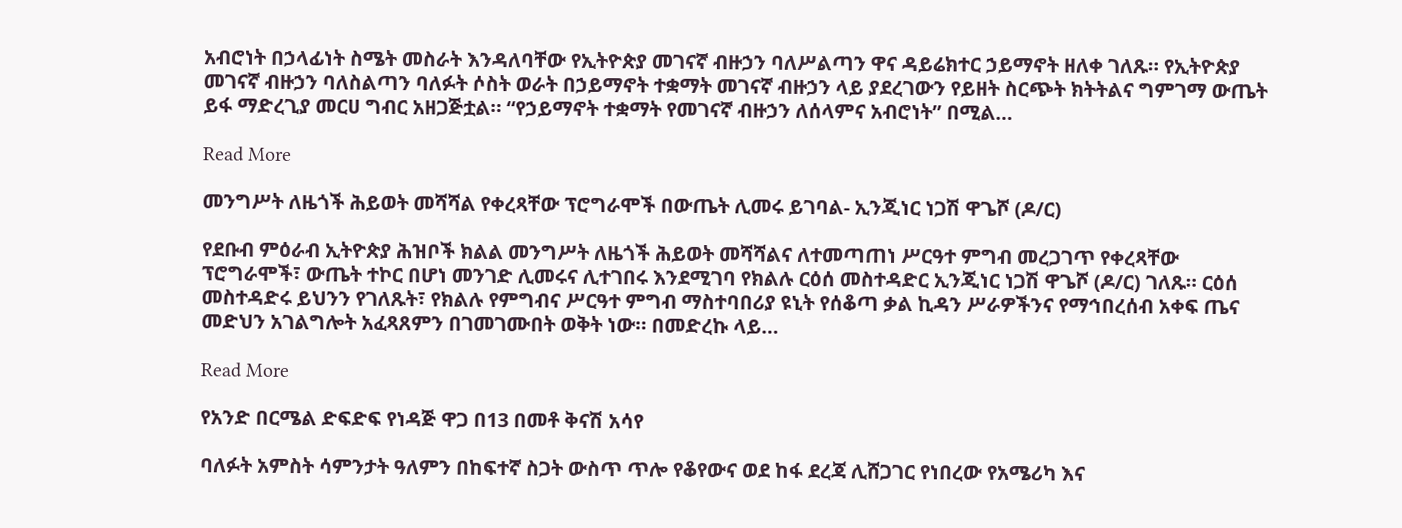አብሮነት በኃላፊነት ስሜት መስራት እንዳለባቸው የኢትዮጵያ መገናኛ ብዙኃን ባለሥልጣን ዋና ዳይሬክተር ኃይማኖት ዘለቀ ገለጹ። የኢትዮጵያ መገናኛ ብዙኃን ባለስልጣን ባለፉት ሶስት ወራት በኃይማኖት ተቋማት መገናኛ ብዙኃን ላይ ያደረገውን የይዘት ስርጭት ክትትልና ግምገማ ውጤት ይፋ ማድረጊያ መርሀ ግብር አዘጋጅቷል። “የኃይማኖት ተቋማት የመገናኛ ብዙኃን ለሰላምና አብሮነት” በሚል…

Read More

መንግሥት ለዜጎች ሕይወት መሻሻል የቀረጻቸው ፕሮግራሞች በውጤት ሊመሩ ይገባል- ኢንጂነር ነጋሽ ዋጌሾ (ዶ/ር)

የደቡብ ምዕራብ ኢትዮጵያ ሕዝቦች ክልል መንግሥት ለዜጎች ሕይወት መሻሻልና ለተመጣጠነ ሥርዓተ ምግብ መረጋገጥ የቀረጻቸው ፕሮግራሞች፣ ውጤት ተኮር በሆነ መንገድ ሊመሩና ሊተገበሩ እንደሚገባ የክልሉ ርዕሰ መስተዳድር ኢንጂነር ነጋሽ ዋጌሾ (ዶ/ር) ገለጹ። ርዕሰ መስተዳድሩ ይህንን የገለጹት፣ የክልሉ የምግብና ሥርዓተ ምግብ ማስተባበሪያ ዩኒት የሰቆጣ ቃል ኪዳን ሥራዎችንና የማኅበረሰብ አቀፍ ጤና መድህን አገልግሎት አፈጻጸምን በገመገሙበት ወቅት ነው። በመድረኩ ላይ…

Read More

የአንድ በርሜል ድፍድፍ የነዳጅ ዋጋ በ13 በመቶ ቅናሽ አሳየ

ባለፉት አምስት ሳምንታት ዓለምን በከፍተኛ ስጋት ውስጥ ጥሎ የቆየውና ወደ ከፋ ደረጃ ሊሸጋገር የነበረው የአሜሪካ እና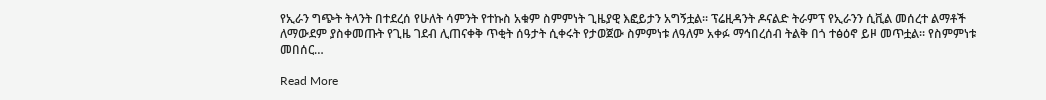የኢራን ግጭት ትላንት በተደረሰ የሁለት ሳምንት የተኩስ አቁም ስምምነት ጊዜያዊ እፎይታን አግኝቷል፡፡ ፕሬዚዳንት ዶናልድ ትራምፕ የኢራንን ሲቪል መሰረተ ልማቶች ለማውደም ያስቀመጡት የጊዜ ገደብ ሊጠናቀቅ ጥቂት ሰዓታት ሲቀሩት የታወጀው ስምምነቱ ለዓለም አቀፉ ማኅበረሰብ ትልቅ በጎ ተፅዕኖ ይዞ መጥቷል፡፡ የስምምነቱ መበሰር…

Read More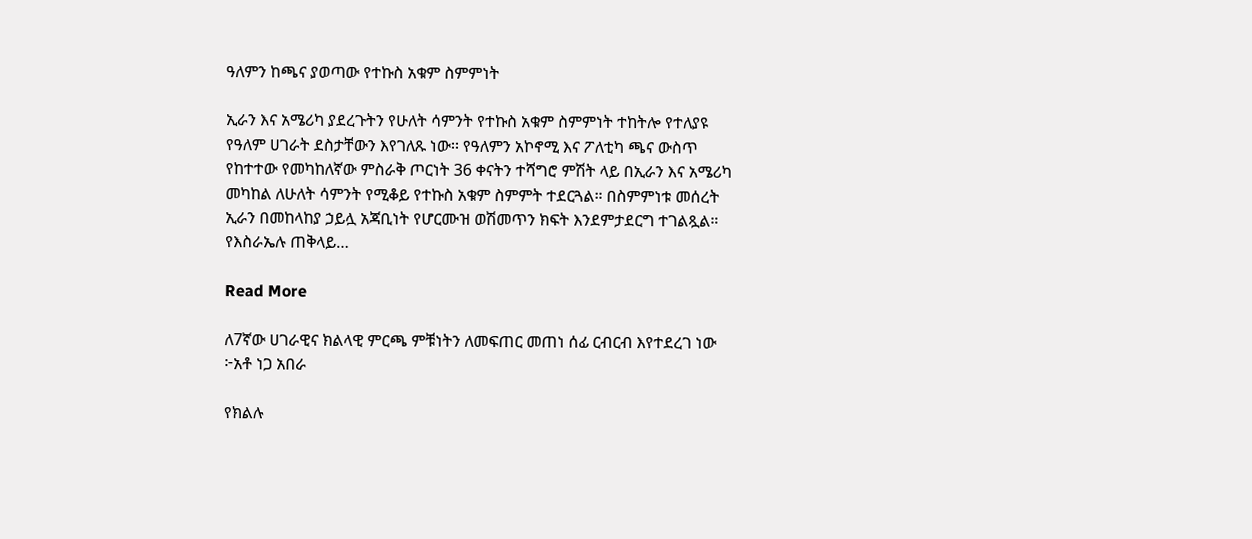ዓለምን ከጫና ያወጣው የተኩስ አቁም ስምምነት

ኢራን እና አሜሪካ ያደረጉትን የሁለት ሳምንት የተኩስ አቁም ስምምነት ተከትሎ የተለያዩ የዓለም ሀገራት ደስታቸውን እየገለጹ ነው፡፡ የዓለምን አኮኖሚ እና ፖለቲካ ጫና ውስጥ የከተተው የመካከለኛው ምስራቅ ጦርነት 36 ቀናትን ተሻግሮ ምሽት ላይ በኢራን እና አሜሪካ መካከል ለሁለት ሳምንት የሚቆይ የተኩስ አቁም ስምምት ተደርጓል። በስምምነቱ መሰረት ኢራን በመከላከያ ኃይሏ አጃቢነት የሆርሙዝ ወሽመጥን ክፍት እንደምታደርግ ተገልጿል። የእስራኤሉ ጠቅላይ…

Read More

ለ7ኛው ሀገራዊና ክልላዊ ምርጫ ምቹነትን ለመፍጠር መጠነ ሰፊ ርብርብ እየተደረገ ነው ፦አቶ ነጋ አበራ

የክልሉ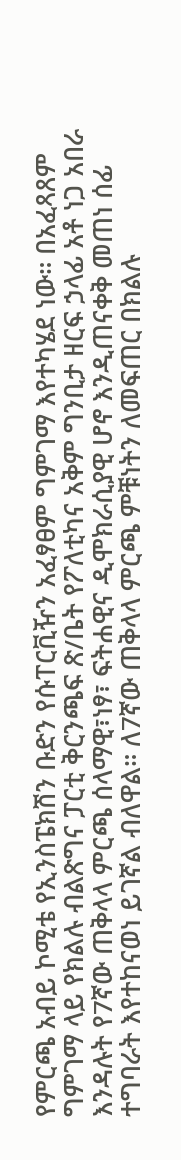የምርጫ አብይ ኮሚቴ የኢንስፔክሽን ቡድን የሱፐርቪዥን አፈፃፀም ግምገማ እየተካሄደ ነው። በአፈጻጸም ግምገማ ላይ የክልሉ ብልጽግና ፓርቲ ቅርንጫፍ ጽ/ቤት የፖለቲካና አቅም ግንቢታ ዘርፍ ኃላፊ አቶ ነጋ አበራ እንዳሉት የ7ኛው ጠቅላላ ምርጫ ሰላማዊ፣ነፃ፣ ፍትሐዊና ዲሞክራሲያዊ ሆኖ እንዲጠናቀቅ መጠነ ሰፊ ተግባራት እየተከናወነ ይገኛል ብለዋል። ለ7ኛው ጠቅላላ ምርጫ ምቹነትን ለመፍጠር በክልሉ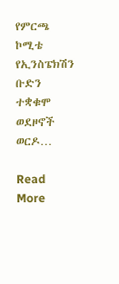የምርጫ ኮሚቴ የኢንስፔክሽን ቡድን ተቋቁሞ ወደዞኖች ወርዶ…

Read More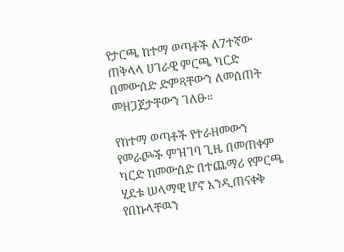የታርጫ ከተማ ወጣቶች ለ7ተኛው ጠቅላላ ሀገራዊ ምርጫ ካርድ በመውሰድ ድምጻቸውን ለመሰጠት መዘጋጀታቸውን ገለፁ።

የከተማ ወጣቶች የተራዘመውን የመራጮች ምዝገባ ጊዜ በመጠቀም ካርድ ከመውሰድ በተጨማሪ የምርጫ ሂደቱ ሠላማዊ ሆኖ እንዲጠናቀቅ የበኩላቸዉን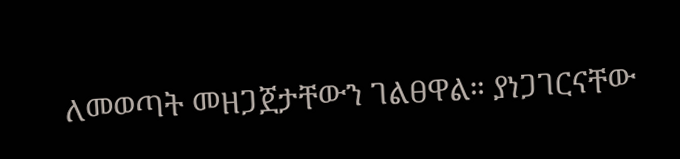ለመወጣት መዘጋጀታቸውን ገልፀዋል። ያነጋገርናቸው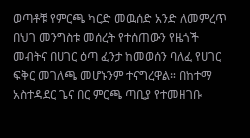ወጣቶቹ የምርጫ ካርድ መዉሰድ አንድ ለመምረጥ በህገ መንግስቱ መሰረት የተሰጠውን የዜጎች መብትና በሀገር ዕጣ ፈንታ ከመወሰን ባለፈ የሀገር ፍቅር መገለጫ መሆኑንም ተናግረዋል። በከተማ አስተዳደር ጌና በር ምርጫ ጣቢያ የተመዘገቡ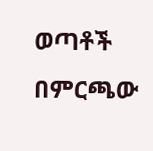ወጣቶች በምርጫው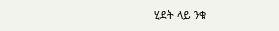ሂደት ላይ ንቁ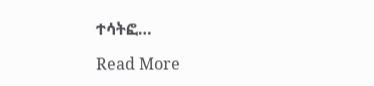ተሳትፎ…

Read More